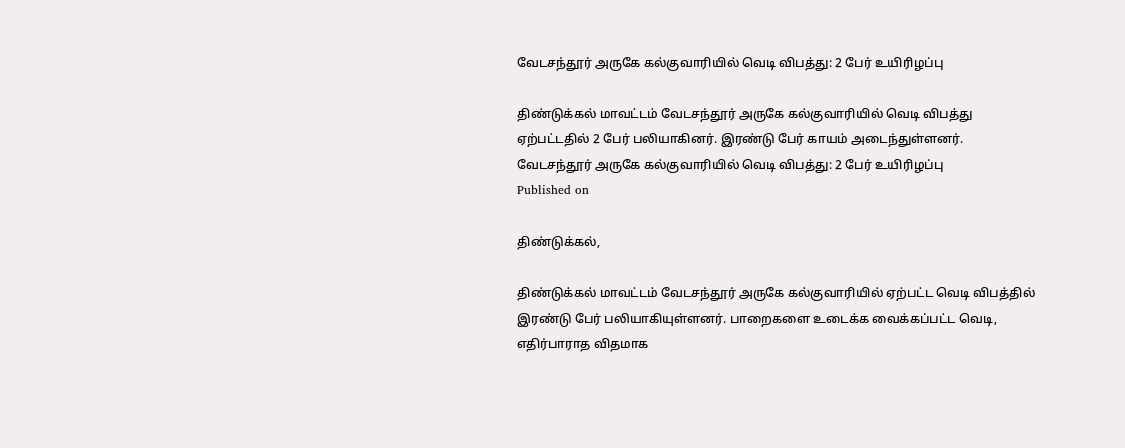வேடசந்தூர் அருகே கல்குவாரியில் வெடி விபத்து: 2 பேர் உயிரிழப்பு

திண்டுக்கல் மாவட்டம் வேடசந்தூர் அருகே கல்குவாரியில் வெடி விபத்து ஏற்பட்டதில் 2 பேர் பலியாகினர். இரண்டு பேர் காயம் அடைந்துள்ளனர்.
வேடசந்தூர் அருகே கல்குவாரியில் வெடி விபத்து: 2 பேர் உயிரிழப்பு
Published on

திண்டுக்கல்,

திண்டுக்கல் மாவட்டம் வேடசந்தூர் அருகே கல்குவாரியில் ஏற்பட்ட வெடி விபத்தில் இரண்டு பேர் பலியாகியுள்ளனர். பாறைகளை உடைக்க வைக்கப்பட்ட வெடி, எதிர்பாராத விதமாக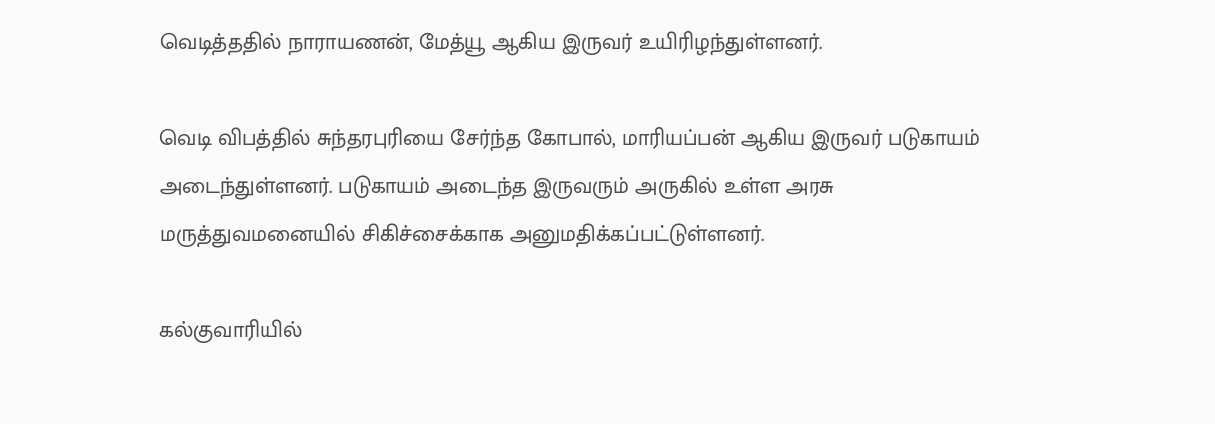வெடித்ததில் நாராயணன், மேத்யூ ஆகிய இருவர் உயிரிழந்துள்ளனர்.

வெடி விபத்தில் சுந்தரபுரியை சேர்ந்த கோபால், மாரியப்பன் ஆகிய இருவர் படுகாயம் அடைந்துள்ளனர். படுகாயம் அடைந்த இருவரும் அருகில் உள்ள அரசு மருத்துவமனையில் சிகிச்சைக்காக அனுமதிக்கப்பட்டுள்ளனர்.

கல்குவாரியில்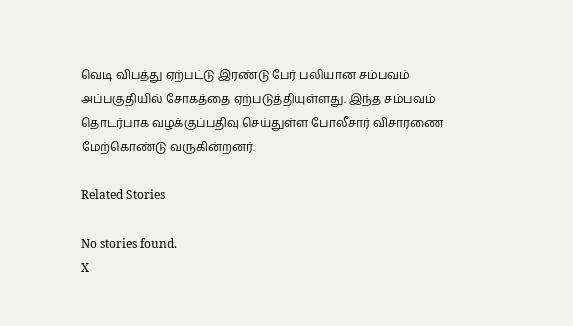வெடி விபத்து ஏற்பட்டு இரண்டு பேர் பலியான சம்பவம் அப்பகுதியில் சோகத்தை ஏற்படுத்தியுள்ளது. இந்த சம்பவம் தொடர்பாக வழக்குப்பதிவு செய்துள்ள போலீசார் விசாரணை மேற்கொண்டு வருகின்றனர்.

Related Stories

No stories found.
X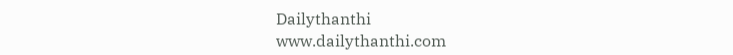Dailythanthi
www.dailythanthi.com